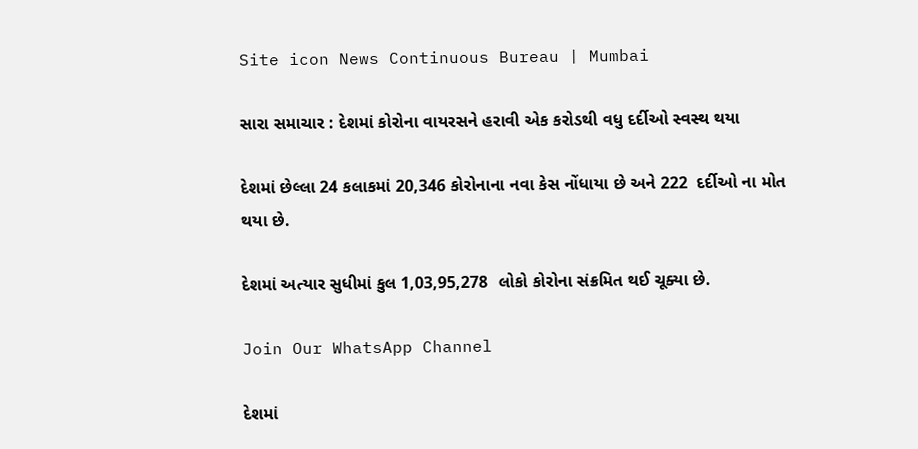Site icon News Continuous Bureau | Mumbai

સારા સમાચાર : દેશમાં કોરોના વાયરસને હરાવી એક કરોડથી વધુ દર્દીઓ સ્વસ્થ થયા

દેશમાં છેલ્લા 24 કલાકમાં 20,346 કોરોનાના નવા કેસ નોંધાયા છે અને 222  દર્દીઓ ના મોત થયા છે.

દેશમાં અત્યાર સુધીમાં કુલ 1,03,95,278  લોકો કોરોના સંક્રમિત થઈ ચૂક્યા છે.

Join Our WhatsApp Channel

દેશમાં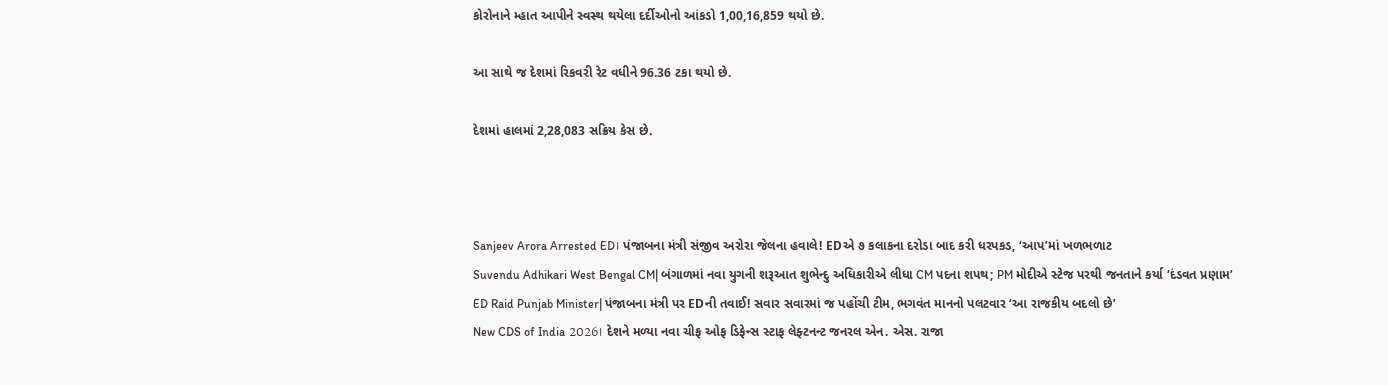કોરોનાને મ્હાત આપીને સ્વસ્થ થયેલા દર્દીઓનો આંકડો 1,00,16,859 થયો છે.

આ સાથે જ દેશમાં રિકવરી રેટ વધીને 96.36 ટકા થયો છે.

દેશમાં હાલમાં 2,28,083 સક્રિય કેસ છે.



Sanjeev Arora Arrested ED। પંજાબના મંત્રી સંજીવ અરોરા જેલના હવાલે! EDએ ૭ કલાકના દરોડા બાદ કરી ધરપકડ, ‘આપ’માં ખળભળાટ
Suvendu Adhikari West Bengal CM| બંગાળમાં નવા યુગની શરૂઆત શુભેન્દુ અધિકારીએ લીધા CM પદના શપથ; PM મોદીએ સ્ટેજ પરથી જનતાને કર્યા ‘દંડવત પ્રણામ’
ED Raid Punjab Minister| પંજાબના મંત્રી પર EDની તવાઈ! સવાર સવારમાં જ પહોંચી ટીમ, ભગવંત માનનો પલટવાર ‘આ રાજકીય બદલો છે’
New CDS of India 2026। દેશને મળ્યા નવા ચીફ ઓફ ડિફેન્સ સ્ટાફ લેફ્ટનન્ટ જનરલ એન. એસ. રાજા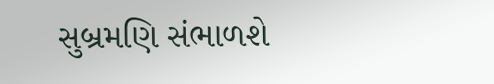સુબ્રમણિ સંભાળશે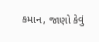કમાન, જાણો કેવું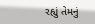રહ્યું તેમનું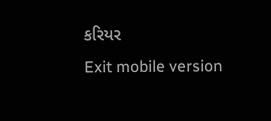કરિયર
Exit mobile version